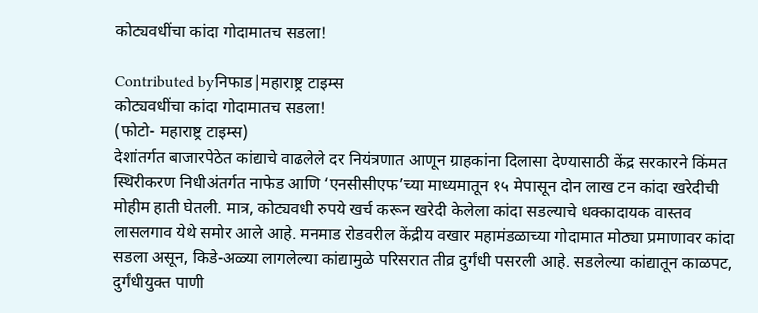कोट्यवधींचा कांदा गोदामातच सडला!

Contributed byनिफाड|महाराष्ट्र टाइम्स
कोट्यवधींचा कांदा गोदामातच सडला!
(फोटो- महाराष्ट्र टाइम्स)
देशांतर्गत बाजारपेठेत कांद्याचे वाढलेले दर नियंत्रणात आणून ग्राहकांना दिलासा देण्यासाठी केंद्र सरकारने किंमत स्थिरीकरण निधीअंतर्गत नाफेड आणि ‘एनसीसीएफ’च्या माध्यमातून १५ मेपासून दोन लाख टन कांदा खरेदीची मोहीम हाती घेतली. मात्र, कोट्यवधी रुपये खर्च करून खरेदी केलेला कांदा सडल्याचे धक्कादायक वास्तव लासलगाव येथे समोर आले आहे. मनमाड रोडवरील केंद्रीय वखार महामंडळाच्या गोदामात मोठ्या प्रमाणावर कांदा सडला असून, किडे-अळ्या लागलेल्या कांद्यामुळे परिसरात तीव्र दुर्गंधी पसरली आहे. सडलेल्या कांद्यातून काळपट, दुर्गंधीयुक्त पाणी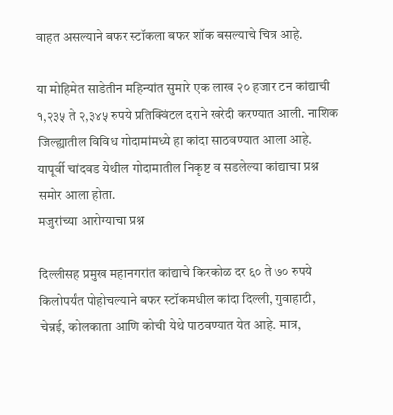वाहत असल्याने बफर स्टॉकला बफर शॉक बसल्याचे चित्र आहे.

या मोहिमेत साडेतीन महिन्यांत सुमारे एक लाख २० हजार टन कांद्याची १,२३५ ते २,३४५ रुपये प्रतिक्विंटल दराने खरेदी करण्यात आली. नाशिक जिल्ह्यातील विविध गोदामांमध्ये हा कांदा साठवण्यात आला आहे. यापूर्वी चांदवड येथील गोदामातील निकृष्ट व सडलेल्या कांद्याचा प्रश्न समोर आला होता.
मजुरांच्या आरोग्याचा प्रश्न

दिल्लीसह प्रमुख महानगरांत कांद्याचे किरकोळ दर ६० ते ७० रुपये किलोपर्यंत पोहोचल्याने बफर स्टॉकमधील कांदा दिल्ली, गुवाहाटी, चेन्नई, कोलकाता आणि कोची येथे पाठवण्यात येत आहे. मात्र,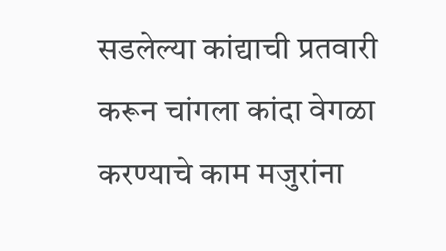सडलेल्या कांद्याची प्रतवारी करून चांगला कांदा वेगळा करण्याचे काम मजुरांना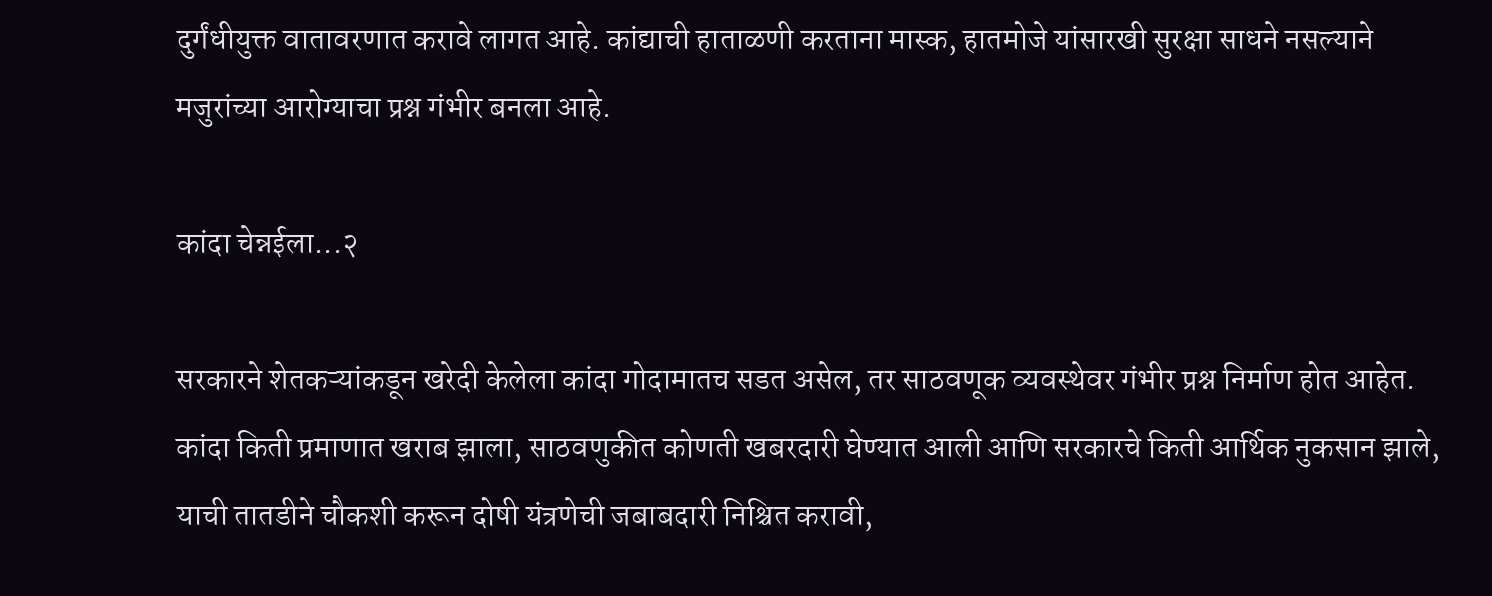दुर्गंधीयुक्त वातावरणात करावे लागत आहे. कांद्याची हाताळणी करताना मास्क, हातमोजे यांसारखी सुरक्षा साधने नसल्याने मजुरांच्या आरोग्याचा प्रश्न गंभीर बनला आहे.

कांदा चेन्नईला...२

सरकारने शेतकऱ्यांकडून खरेदी केलेला कांदा गोदामातच सडत असेल, तर साठवणूक व्यवस्थेवर गंभीर प्रश्न निर्माण होत आहेत. कांदा किती प्रमाणात खराब झाला, साठवणुकीत कोणती खबरदारी घेण्यात आली आणि सरकारचे किती आर्थिक नुकसान झाले, याची तातडीने चौकशी करून दोषी यंत्रणेची जबाबदारी निश्चित करावी,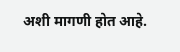अशी मागणी होत आहे.